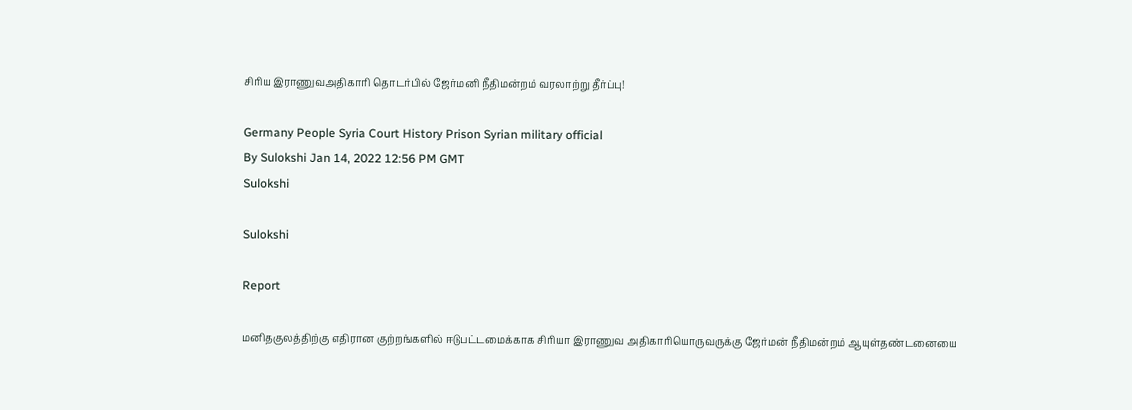சிரிய இராணுவஅதிகாரி தொடர்பில் ஜேர்மனி நீதிமன்றம் வரலாற்று தீர்ப்பு!

Germany People Syria Court History Prison Syrian military official
By Sulokshi Jan 14, 2022 12:56 PM GMT
Sulokshi

Sulokshi

Report

மனிதகுலத்திற்கு எதிரான குற்றங்களில் ஈடுபட்டமைக்காக சிரியா இராணுவ அதிகாரியொருவருக்கு ஜேர்மன் நீதிமன்றம் ஆயுள்தண்டனையை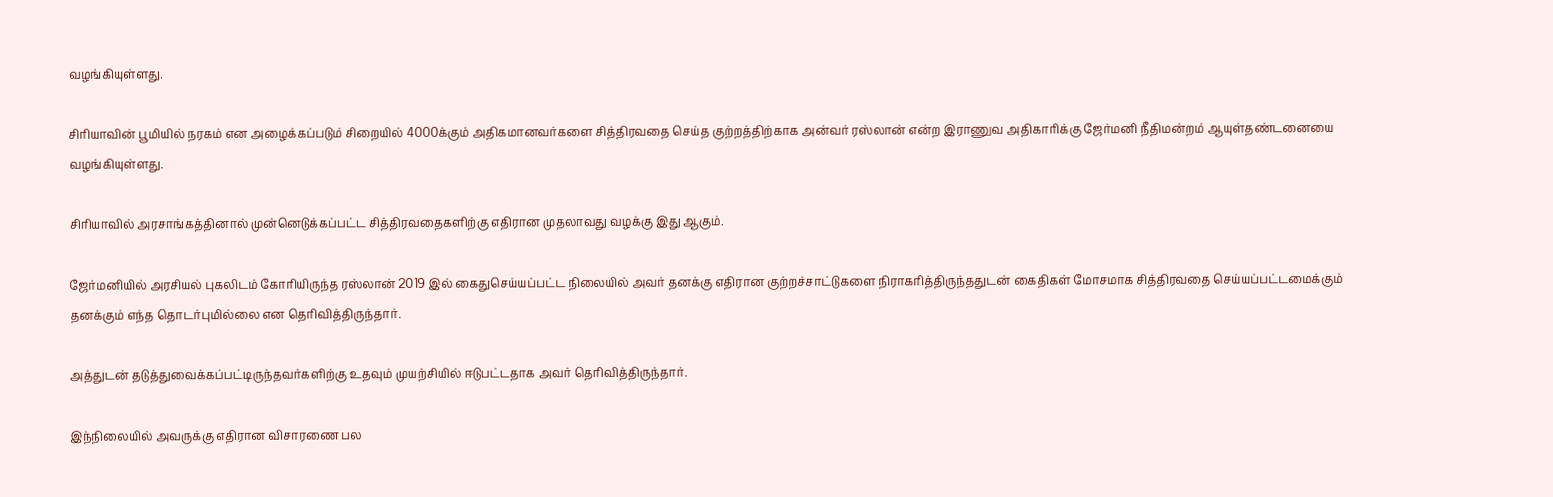வழங்கியுள்ளது.

சிரியாவின் பூமியில் நரகம் என அழைக்கப்படும் சிறையில் 4000க்கும் அதிகமானவர்களை சித்திரவதை செய்த குற்றத்திற்காக அன்வர் ரஸ்லான் என்ற இராணுவ அதிகாரிக்கு ஜேர்மனி நீதிமன்றம் ஆயுள்தண்டனையை வழங்கியுள்ளது.

சிரியாவில் அரசாங்கத்தினால் முன்னெடுக்கப்பட்ட சித்திரவதைகளிற்கு எதிரான முதலாவது வழக்கு இது ஆகும்.

ஜேர்மனியில் அரசியல் புகலிடம் கோரியிருந்த ரஸ்லான் 2019 இல் கைதுசெய்யப்பட்ட நிலையில் அவர் தனக்கு எதிரான குற்றச்சாட்டுகளை நிராகரித்திருந்ததுடன் கைதிகள் மோசமாக சித்திரவதை செய்யப்பட்டமைக்கும் தனக்கும் எந்த தொடர்புமில்லை என தெரிவித்திருந்தார்.

அத்துடன் தடுத்துவைக்கப்பட்டிருந்தவர்களிற்கு உதவும் முயற்சியில் ஈடுபட்டதாக அவர் தெரிவித்திருந்தார்.

இந்நிலையில் அவருக்கு எதிரான விசாரணை பல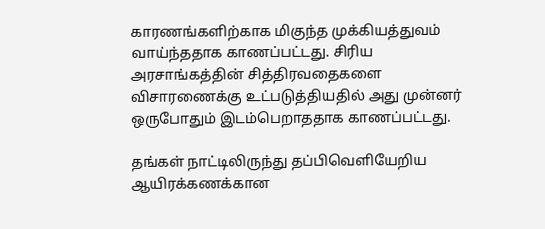காரணங்களிற்காக மிகுந்த முக்கியத்துவம் வாய்ந்ததாக காணப்பட்டது. சிரிய அரசாங்கத்தின் சித்திரவதைகளை விசாரணைக்கு உட்படுத்தியதில் அது முன்னர் ஒருபோதும் இடம்பெறாததாக காணப்பட்டது.

தங்கள் நாட்டிலிருந்து தப்பிவெளியேறிய ஆயிரக்கணக்கான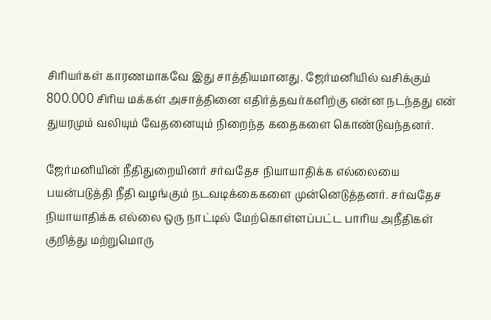சிரியர்கள் காரணமாகவே இது சாத்தியமானது. ஜேர்மனியில் வசிக்கும் 800.000 சிரிய மக்கள் அசாத்தினை எதிர்த்தவர்களிற்கு என்ன நடந்தது என் துயரமும் வலியும் வேதனையும் நிறைந்த கதைகளை கொண்டுவந்தனர்.

ஜேர்மனியின் நீதிதுறையினர் சர்வதேச நியாயாதிக்க எல்லையை பயன்படுத்தி நீதி வழங்கும் நடவடிக்கைகளை முன்னெடுத்தனர். சர்வதேச நியாயாதிக்க எல்லை ஒரு நாட்டில் மேற்கொள்ளப்பட்ட பாரிய அநீதிகள் குறித்து மற்றுமொரு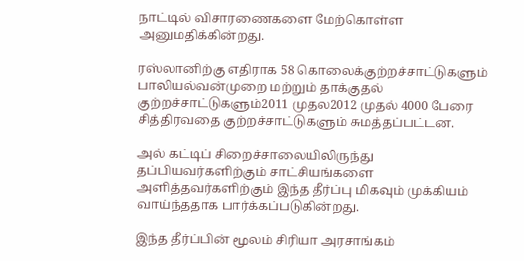நாட்டில் விசாரணைகளை மேற்கொள்ள அனுமதிக்கின்றது.

ரஸ்லானிற்கு எதிராக 58 கொலைக்குற்றச்சாட்டுகளும் பாலியல்வன்முறை மற்றும் தாக்குதல் குற்றச்சாட்டுகளும்2011 முதல2012 முதல் 4000 பேரை சித்திரவதை குற்றச்சாட்டுகளும் சுமத்தப்பட்டன.

அல் கட்டிப் சிறைச்சாலையிலிருந்து தப்பியவர்களிற்கும் சாட்சியங்களை அளித்தவர்களிற்கும் இந்த தீர்ப்பு மிகவும் முக்கியம் வாய்ந்ததாக பார்க்கப்படுகின்றது.

இந்த தீர்ப்பின் மூலம் சிரியா அரசாங்கம்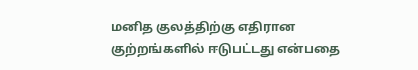மனித குலத்திற்கு எதிரான குற்றங்களில் ஈடுபட்டது என்பதை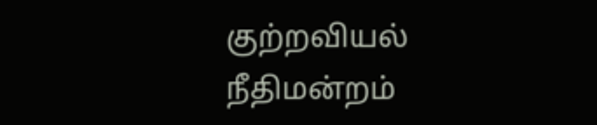குற்றவியல் நீதிமன்றம்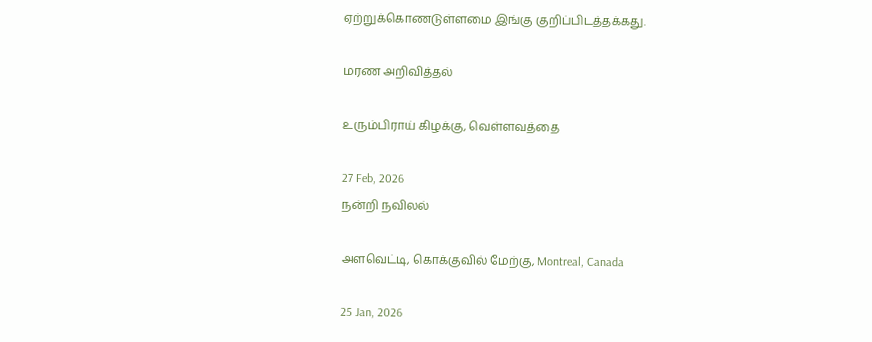ஏற்றுக்கொணடுள்ளமை இங்கு குறிப்பிடத்தக்கது.

மரண அறிவித்தல்

உரும்பிராய் கிழக்கு, வெள்ளவத்தை

27 Feb, 2026
நன்றி நவிலல்

அளவெட்டி, கொக்குவில் மேற்கு, Montreal, Canada

25 Jan, 2026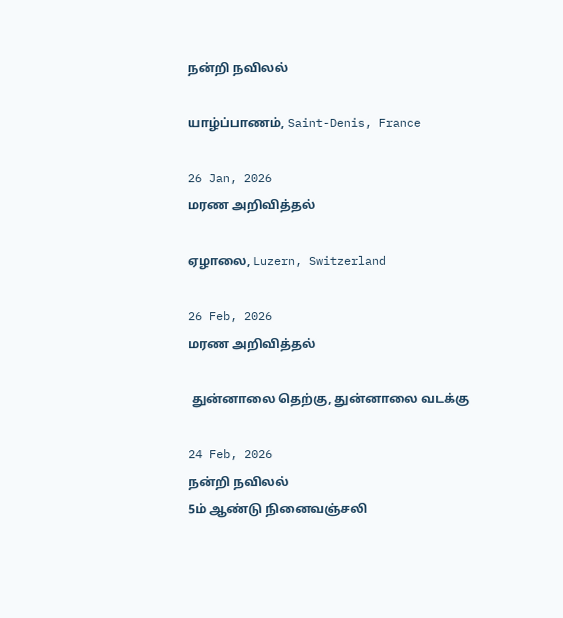நன்றி நவிலல்

யாழ்ப்பாணம், Saint-Denis, France

26 Jan, 2026
மரண அறிவித்தல்

ஏழாலை, Luzern, Switzerland

26 Feb, 2026
மரண அறிவித்தல்

 துன்னாலை தெற்கு, துன்னாலை வடக்கு

24 Feb, 2026
நன்றி நவிலல்
5ம் ஆண்டு நினைவஞ்சலி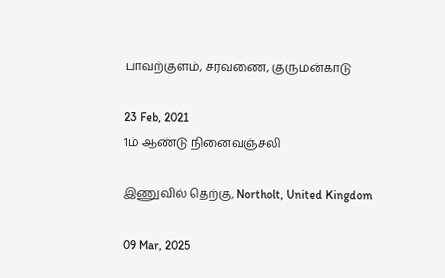பாவற்குளம், சரவணை, குருமன்காடு

23 Feb, 2021
1ம் ஆண்டு நினைவஞ்சலி

இணுவில் தெற்கு, Northolt, United Kingdom

09 Mar, 2025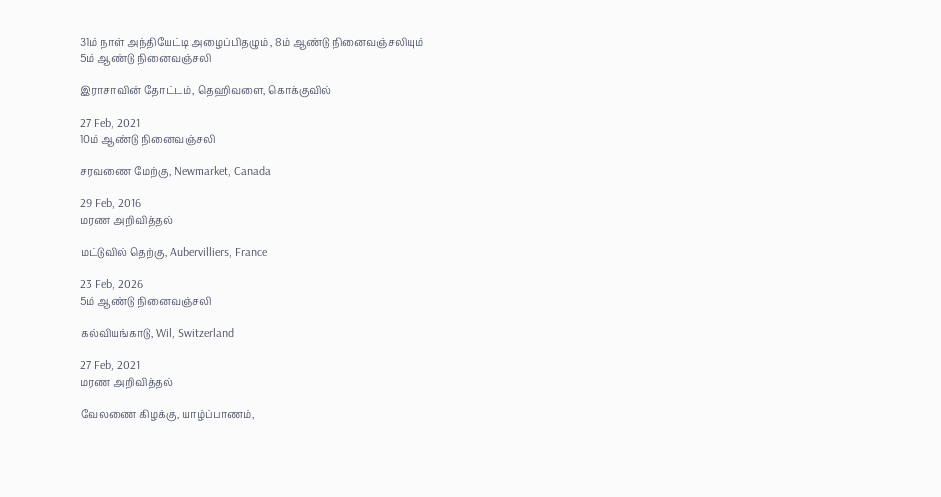31ம் நாள் அந்தியேட்டி அழைப்பிதழும் , 8ம் ஆண்டு நினைவஞ்சலியும்
5ம் ஆண்டு நினைவஞ்சலி

இராசாவின் தோட்டம், தெஹிவளை, கொக்குவில்

27 Feb, 2021
10ம் ஆண்டு நினைவஞ்சலி

சரவணை மேற்கு, Newmarket, Canada

29 Feb, 2016
மரண அறிவித்தல்

மட்டுவில் தெற்கு, Aubervilliers, France

23 Feb, 2026
5ம் ஆண்டு நினைவஞ்சலி

கல்வியங்காடு, Wil, Switzerland

27 Feb, 2021
மரண அறிவித்தல்

வேலணை கிழக்கு, யாழ்ப்பாணம்,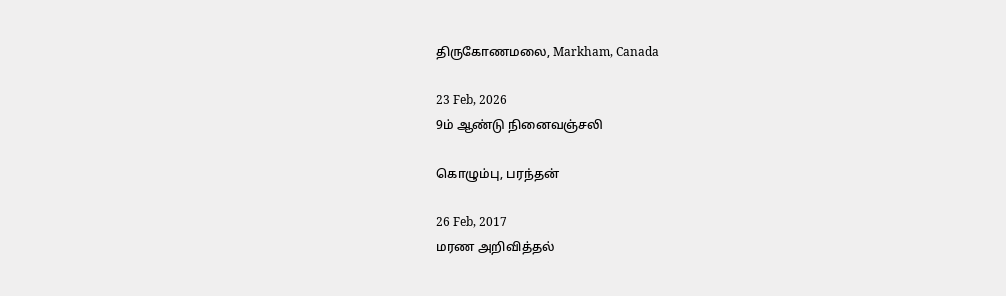திருகோணமலை, Markham, Canada

23 Feb, 2026
9ம் ஆண்டு நினைவஞ்சலி

கொழும்பு, பரந்தன்

26 Feb, 2017
மரண அறிவித்தல்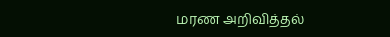மரண அறிவித்தல்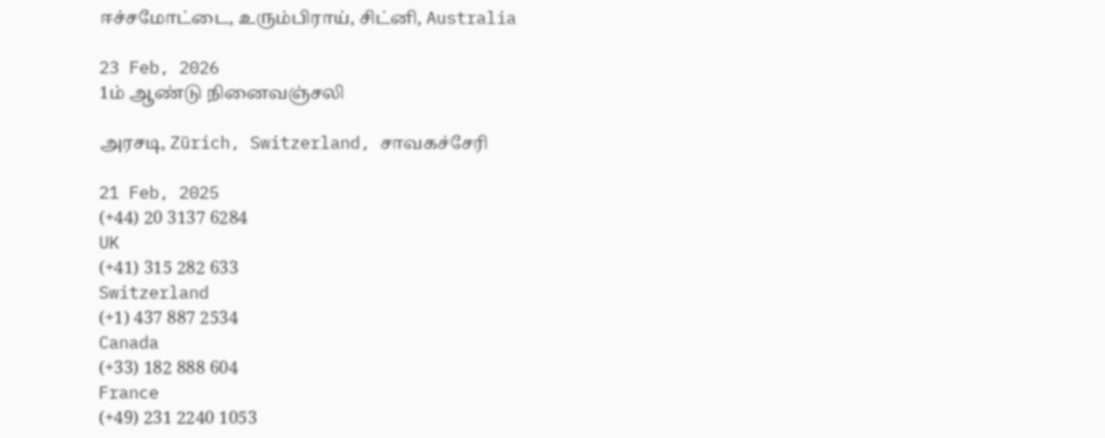ஈச்சமோட்டை, உரும்பிராய், சிட்னி, Australia

23 Feb, 2026
1ம் ஆண்டு நினைவஞ்சலி

அரசடி, Zürich, Switzerland, சாவகச்சேரி

21 Feb, 2025
(+44) 20 3137 6284
UK
(+41) 315 282 633
Switzerland
(+1) 437 887 2534
Canada
(+33) 182 888 604
France
(+49) 231 2240 1053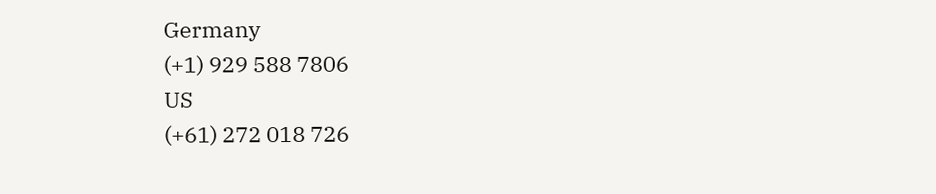Germany
(+1) 929 588 7806
US
(+61) 272 018 726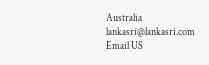Australia
lankasri@lankasri.com
Email US